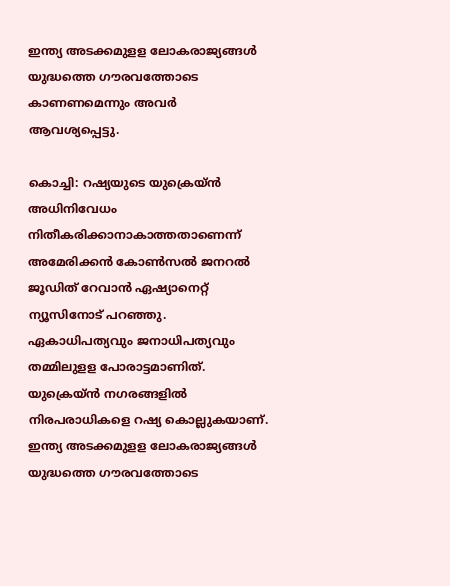ഇന്ത്യ അടക്കമുളള ലോകരാജ്യങ്ങൾ യുദ്ധത്തെ ഗൗരവത്തോടെ കാണണമെന്നും അവർ ആവശ്യപ്പെട്ടു.

കൊച്ചി: റഷ്യയുടെ യുക്രെയ്ൻ അധിനിവേധം നിതീകരിക്കാനാകാത്തതാണെന്ന് അമേരിക്കൻ കോൺസൽ ജനറൽ ജൂഡിത് റേവാൻ ഏഷ്യാനെറ്റ് ന്യൂസിനോട് പറഞ്ഞു. ഏകാധിപത്യവും ജനാധിപത്യവും തമ്മിലുളള പോരാട്ടമാണിത്. യുക്രെയ്ൻ നഗരങ്ങളിൽ നിരപരാധികളെ റഷ്യ കൊല്ലുകയാണ്. ഇന്ത്യ അടക്കമുളള ലോകരാജ്യങ്ങൾ യുദ്ധത്തെ ഗൗരവത്തോടെ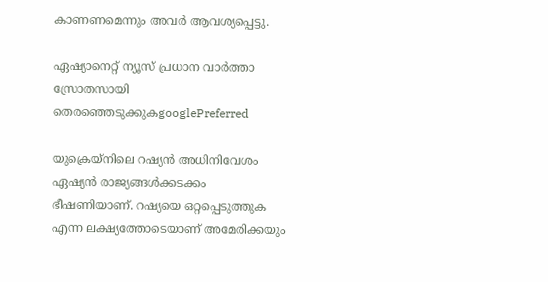കാണണമെന്നും അവർ ആവശ്യപ്പെട്ടു.

ഏഷ്യാനെറ്റ് ന്യൂസ് പ്രധാന വാർത്താ സ്രോതസായി തെരഞ്ഞെടുക്കുകgooglePreferred

യുക്രെയ്നിലെ റഷ്യൻ അധിനിവേശം ഏഷ്യൻ രാജ്യങ്ങൾക്കടക്കം ഭീഷണിയാണ്. റഷ്യയെ ഒറ്റപ്പെടുത്തുക എന്ന ലക്ഷ്യത്തോടെയാണ് അമേരിക്കയും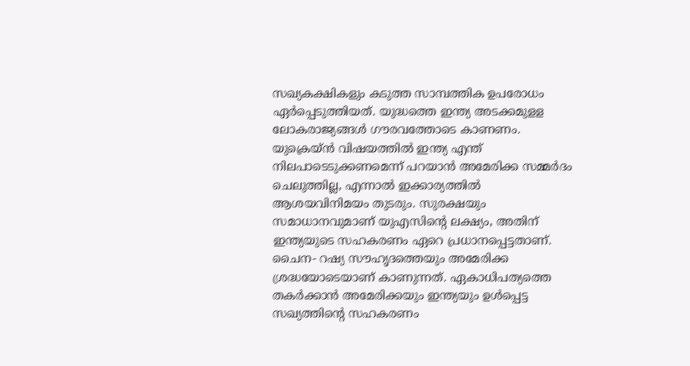സഖ്യകക്ഷികളും കടുത്ത സാമ്പത്തിക ഉപരോധം ഏ‌ർപ്പെടുത്തിയത്. യുദ്ധത്തെ ഇന്ത്യ അടക്കമുളള ലോകരാജ്യങ്ങൾ ഗൗരവത്തോടെ കാണണം. യുക്രെയ്ൻ വിഷയത്തിൽ ഇന്ത്യ എന്ത് നിലപാടെടുക്കണമെന്ന് പറയാൻ അമേരിക്ക സമ്മർദം ചെലുത്തില്ല, എന്നാൽ ഇക്കാര്യത്തിൽ ആശയവിനിമയം തുടരും. സുരക്ഷയും സമാധാനവുമാണ് യുഎസിൻ്റെ ലക്ഷ്യം, അതിന് ഇന്ത്യയുടെ സഹകരണം ഏറെ പ്രധാനപ്പെട്ടതാണ്. ചൈന- റഷ്യ സൗഹൃദത്തെയും അമേരിക്ക ശ്രദ്ധയോടെയാണ് കാണുന്നത്. ഏകാധിപത്യത്തെ തകർക്കാൻ അമേരിക്കയും ഇന്ത്യയും ഉൾപ്പെട്ട സഖ്യത്തിന്റെ സഹകരണം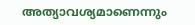അത്യാവശ്യമാണെന്നും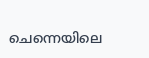ചെന്നെയിലെ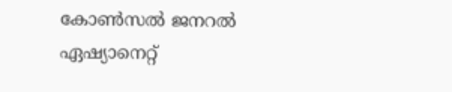കോൺസൽ ജനറൽ ഏഷ്യാനെറ്റ്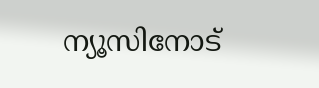ന്യൂസിനോട്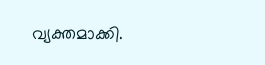വ്യക്തമാക്കി.